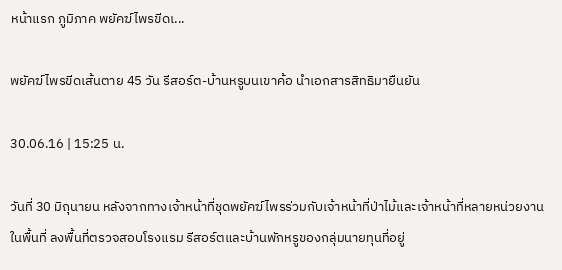หน้าแรก ภูมิภาค พยัคฆ์ไพรขีดเ...

พยัคฆ์ไพรขีดเส้นตาย 45 วัน รีสอร์ต-บ้านหรูบนเขาค้อ นำเอกสารสิทธิมายืนยัน

30.06.16 | 15:25 น.

วันที่ 30 มิถุนายน หลังจากทางเจ้าหน้าที่ชุดพยัคฆ์ไพรร่วมกับเจ้าหน้าที่ป่าไม้และเจ้าหน้าที่หลายหน่วยงานในพื้นที่ ลงพื้นที่ตรวจสอบโรงแรม รีสอร์ตและบ้านพักหรูของกลุ่มนายทุนที่อยู่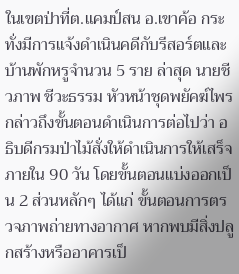ในเขตป่าที่ต.แคมป์สน อ.เขาค้อ กระทั่งมีการแจ้งดำเนินคดีกับรีสอร์ตและบ้านพักหรูจำนวน 5 ราย ล่าสุด นายชีวภาพ ชีวะธรรม หัวหน้าชุดพยัคฆ์ไพร กล่าวถึงขั้นตอนดำเนินการต่อไปว่า อธิบดีกรมป่าไม้สั่งให้ดำเนินการให้เสร็จภายใน 90 วัน โดยขั้นตอนแบ่งออกเป็น 2 ส่วนหลักๆ ได้แก่ ขั้นตอนการตรวจภาพถ่ายทางอากาศ หากพบมีสิ่งปลูกสร้างหรืออาคารเป็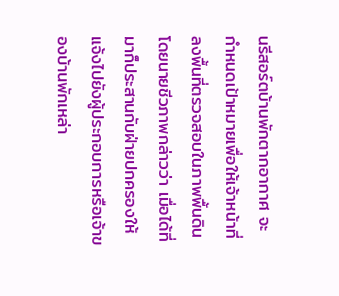นรีสอร์ตบ้านพักตากอากาศ จะกำหนดเป้าหมายเพื่อให้เจ้าหน้าที่ลงพื้นที่ตรวจสอบในภาพพื้นดิน โดยนายชีวภาพกล่าวว่า เมื่อได้ที่มาก็ประสานกับฝ่ายปกครองให้แจ้งไปยังผู้ประกอบการหรือเจ้าของบ้านพักเหล่า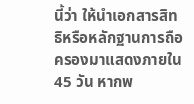นี้ว่า ให้นำเอกสารสิทธิหรือหลักฐานการถือครองมาแสดงภายใน 45 วัน หากพ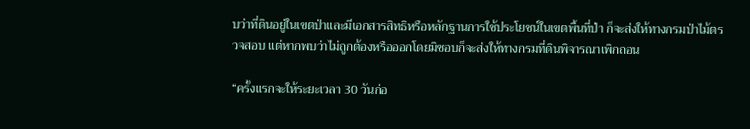บว่าที่ดินอยู่ในเขตป่าและมีเอกสารสิทธิหรือหลักฐานการใช้ประโยชน์ในเขตพื้นที่ป่า ก็จะส่งให้ทางกรมป่าไม้ตรวจสอบ แต่หากพบว่าไม่ถูกต้องหรือออกโดยมิชอบก็จะส่งให้ทางกรมที่ดินพิจารณาเพิกถอน

“ครั้งแรกจะให้ระยะเวลา 30 วันก่อ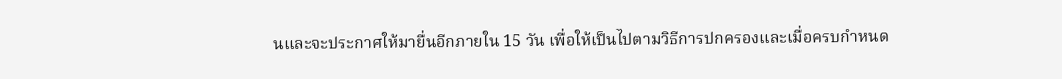นและจะประกาศให้มายื่นอีกภายใน 15 วัน เพื่อให้เป็นไปตามวิธีการปกครองและเมื่อครบกำหนด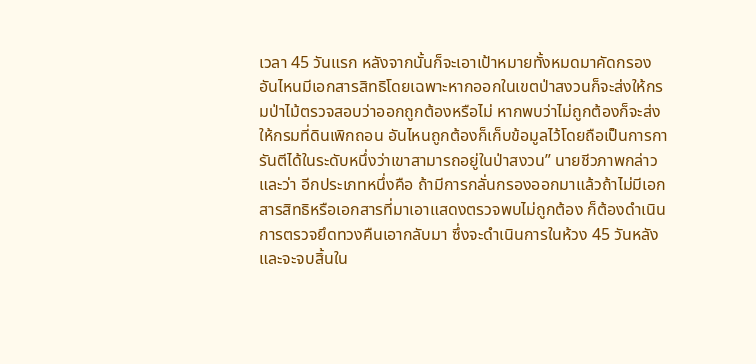เวลา 45 วันแรก หลังจากนั้นก็จะเอาเป้าหมายทั้งหมดมาคัดกรอง อันไหนมีเอกสารสิทธิโดยเฉพาะหากออกในเขตป่าสงวนก็จะส่งให้กรมป่าไม้ตรวจสอบว่าออกถูกต้องหรือไม่ หากพบว่าไม่ถูกต้องก็จะส่งให้กรมที่ดินเพิกถอน อันไหนถูกต้องก็เก็บข้อมูลไว้โดยถือเป็นการการันตีได้ในระดับหนึ่งว่าเขาสามารถอยู่ในป่าสงวน” นายชีวภาพกล่าวและว่า อีกประเภทหนึ่งคือ ถ้ามีการกลั่นกรองออกมาแล้วถ้าไม่มีเอกสารสิทธิหรือเอกสารที่มาเอาแสดงตรวจพบไม่ถูกต้อง ก็ต้องดำเนินการตรวจยึดทวงคืนเอากลับมา ซึ่งจะดำเนินการในห้วง 45 วันหลัง และจะจบสิ้นใน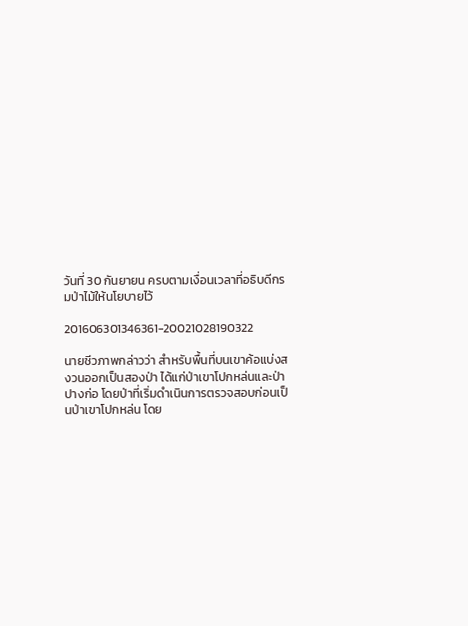วันที่ 30 กันยายน ครบตามเงื่อนเวลาที่อธิบดีกรมป่าไม้ให้นโยบายไว้

201606301346361-20021028190322

นายชีวภาพกล่าวว่า สำหรับพื้นที่บนเขาค้อแบ่งสงวนออกเป็นสองป่า ได้แก่ป่าเขาโปกหล่นและป่าปางก่อ โดยป่าที่เริ่มดำเนินการตรวจสอบก่อนเป็นป่าเขาโปกหล่น โดย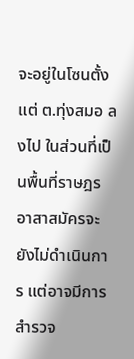จะอยู่ในโซนตั้งแต่ ต.ทุ่งสมอ ลงไป ในส่วนที่เป็นพื้นที่ราษฎรอาสาสมัครจะยังไม่ดำเนินการ แต่อาจมีการสำรวจ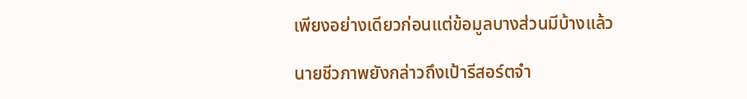เพียงอย่างเดียวก่อนแต่ข้อมูลบางส่วนมีบ้างแล้ว

นายชีวภาพยังกล่าวถึงเป้ารีสอร์ตจำ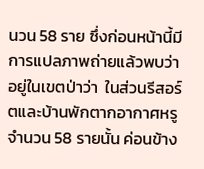นวน 58 ราย ซึ่งก่อนหน้านี้มีการแปลภาพถ่ายแล้วพบว่าอยู่ในเขตป่าว่า  ในส่วนรีสอร์ตและบ้านพักตากอากาศหรูจำนวน 58 รายนั้น ค่อนข้าง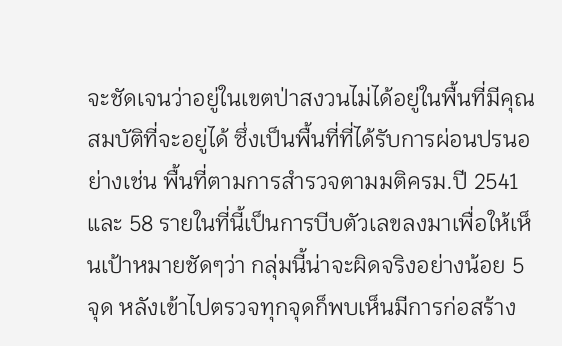จะชัดเจนว่าอยู่ในเขตป่าสงวนไม่ได้อยู่ในพื้นที่มีคุณสมบัติที่จะอยู่ได้ ซึ่งเป็นพื้นที่ที่ได้รับการผ่อนปรนอย่างเช่น พื้นที่ตามการสำรวจตามมติครม.ปี 2541 และ 58 รายในที่นี้เป็นการบีบตัวเลขลงมาเพื่อให้เห็นเป้าหมายชัดๆว่า กลุ่มนี้น่าจะผิดจริงอย่างน้อย 5 จุด หลังเข้าไปตรวจทุกจุดก็พบเห็นมีการก่อสร้าง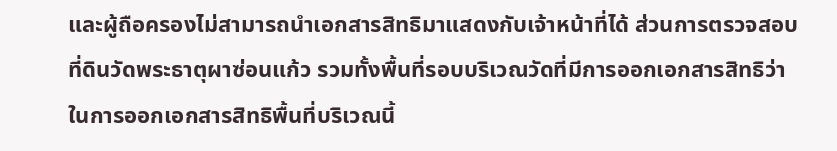และผู้ถือครองไม่สามารถนำเอกสารสิทธิมาแสดงกับเจ้าหน้าที่ได้ ส่วนการตรวจสอบที่ดินวัดพระธาตุผาซ่อนแก้ว รวมทั้งพื้นที่รอบบริเวณวัดที่มีการออกเอกสารสิทธิว่า ในการออกเอกสารสิทธิพื้นที่บริเวณนี้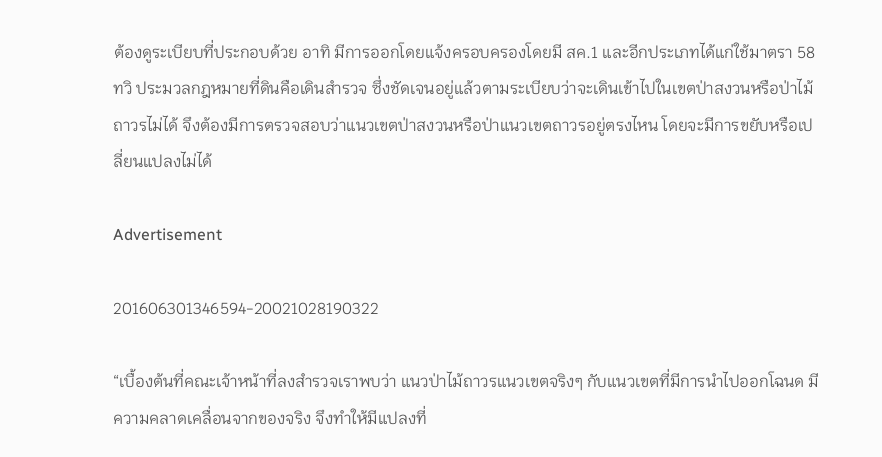ต้องดูระเบียบที่ประกอบด้วย อาทิ มีการออกโดยแจ้งครอบครองโดยมี สค.1 และอีกประเภทได้แก่ใช้มาตรา 58 ทวิ ประมวลกฎหมายที่ดินคือเดินสำรวจ ซึ่งชัดเจนอยู่แล้วตามระเบียบว่าจะเดินเข้าไปในเขตป่าสงวนหรือป่าไม้ถาวรไม่ได้ จึงต้องมีการตรวจสอบว่าแนวเขตป่าสงวนหรือป่าแนวเขตถาวรอยู่ตรงไหน โดยจะมีการขยับหรือเปลี่ยนแปลงไม่ได้

Advertisement

201606301346594-20021028190322

“เบื้องต้นที่คณะเจ้าหน้าที่ลงสำรวจเราพบว่า แนวป่าไม้ถาวรแนวเขตจริงๆ กับแนวเขตที่มีการนำไปออกโฉนด มีความคลาดเคลื่อนจากของจริง จึงทำให้มีแปลงที่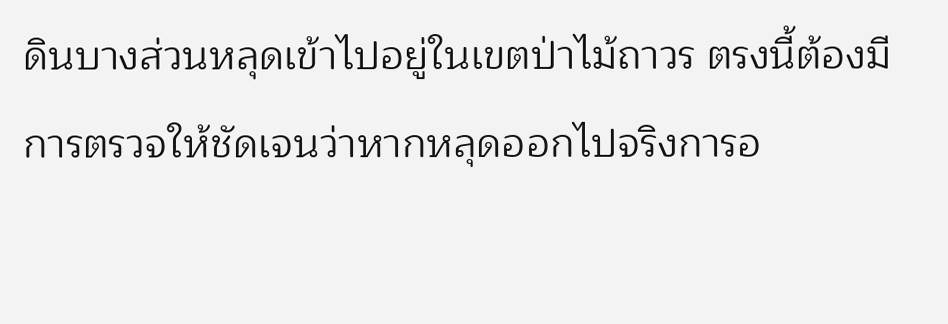ดินบางส่วนหลุดเข้าไปอยู่ในเขตป่าไม้ถาวร ตรงนี้ต้องมีการตรวจให้ชัดเจนว่าหากหลุดออกไปจริงการอ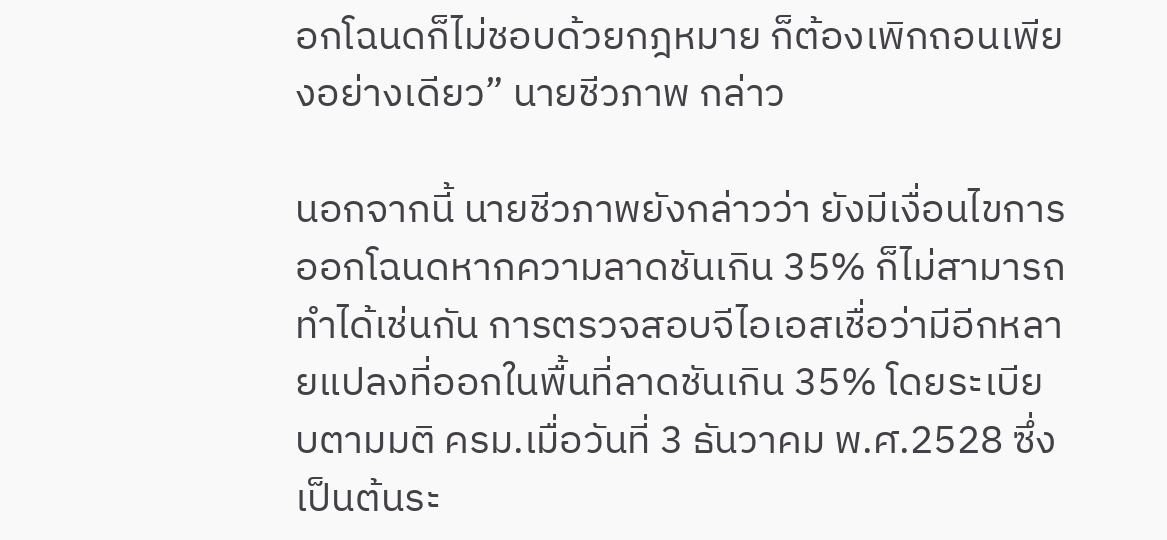อกโฉนดก็ไม่ชอบด้วยกฎหมาย ก็ต้องเพิกถอนเพียงอย่างเดียว” นายชีวภาพ กล่าว

นอกจากนี้ นายชีวภาพยังกล่าวว่า ยังมีเงื่อนไขการออกโฉนดหากความลาดชันเกิน 35% ก็ไม่สามารถทำได้เช่นกัน การตรวจสอบจีไอเอสเชื่อว่ามีอีกหลายแปลงที่ออกในพื้นที่ลาดชันเกิน 35% โดยระเบียบตามมติ ครม.เมื่อวันที่ 3 ธันวาคม พ.ศ.2528 ซึ่งเป็นต้นระ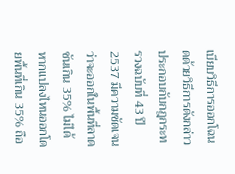เบียบวิธีการออกโฉนดด้วยวิธีการดังกล่าว ประกอบกับกฎกระทรวงฉบับที่ 43 ปี 2537 มีความชัดเจนว่าจะออกในพื้นที่ลาดชันเกิน 35% ไม่ได้ หากแปลงไหนออกโดยพื้นที่เกิน 35% ถือ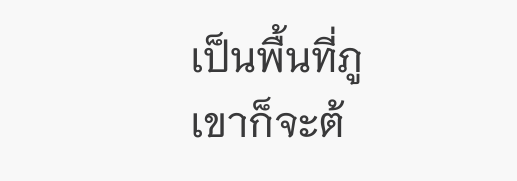เป็นพื้นที่ภูเขาก็จะต้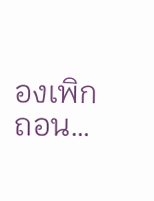องเพิกถอน…